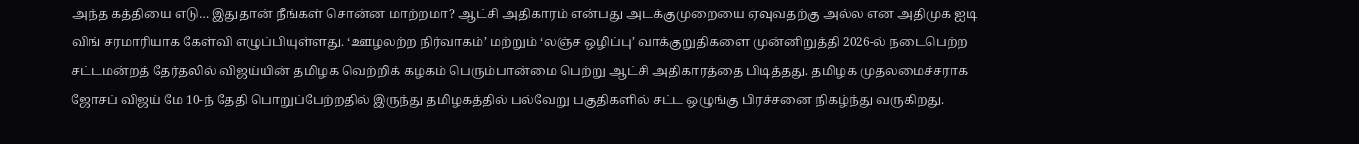அந்த கத்தியை எடு… இதுதான் நீங்கள் சொன்ன மாற்றமா? ஆட்சி அதிகாரம் என்பது அடக்குமுறையை ஏவுவதற்கு அல்ல என அதிமுக ஐடி விங் சரமாரியாக கேள்வி எழுப்பியுள்ளது. ‘ஊழலற்ற நிர்வாகம்’ மற்றும் ‘லஞ்ச ஒழிப்பு’ வாக்குறுதிகளை முன்னிறுத்தி 2026-ல் நடைபெற்ற சட்டமன்றத் தேர்தலில் விஜய்யின் தமிழக வெற்றிக் கழகம் பெரும்பான்மை பெற்று ஆட்சி அதிகாரத்தை பிடித்தது. தமிழக முதலமைச்சராக ஜோசப் விஜய் மே 10-ந் தேதி பொறுப்பேற்றதில் இருந்து தமிழகத்தில் பல்வேறு பகுதிகளில் சட்ட ஒழுங்கு பிரச்சனை நிகழ்ந்து வருகிறது.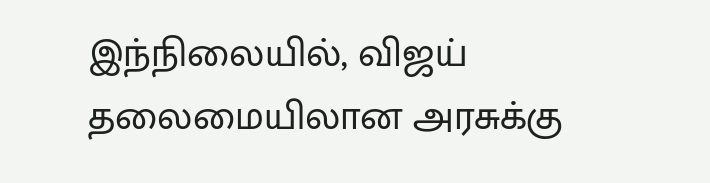இந்நிலையில், விஜய் தலைமையிலான அரசுக்கு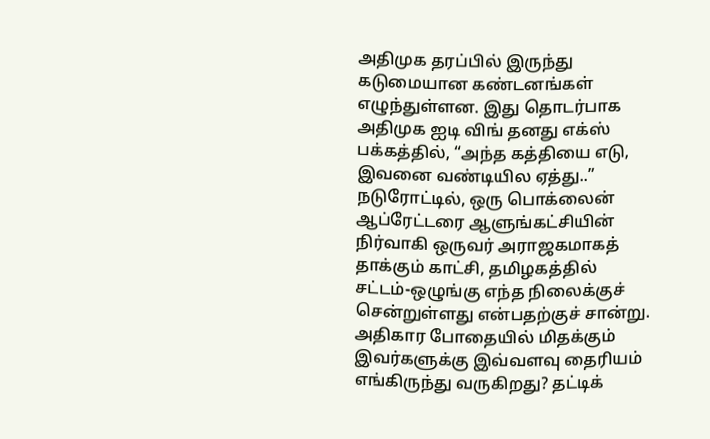அதிமுக தரப்பில் இருந்து கடுமையான கண்டனங்கள் எழுந்துள்ளன. இது தொடர்பாக அதிமுக ஐடி விங் தனது எக்ஸ் பக்கத்தில், “அந்த கத்தியை எடு, இவனை வண்டியில ஏத்து..” நடுரோட்டில், ஒரு பொக்லைன் ஆப்ரேட்டரை ஆளுங்கட்சியின் நிர்வாகி ஒருவர் அராஜகமாகத் தாக்கும் காட்சி, தமிழகத்தில் சட்டம்-ஒழுங்கு எந்த நிலைக்குச் சென்றுள்ளது என்பதற்குச் சான்று.
அதிகார போதையில் மிதக்கும் இவர்களுக்கு இவ்வளவு தைரியம் எங்கிருந்து வருகிறது? தட்டிக்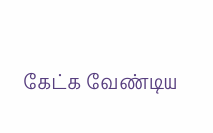கேட்க வேண்டிய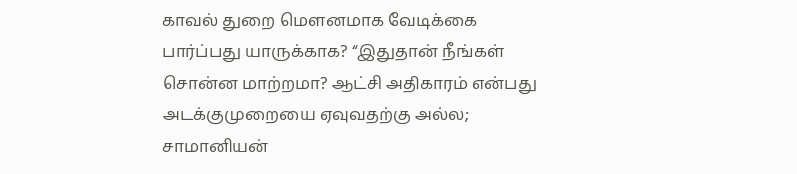காவல் துறை மௌனமாக வேடிக்கை பார்ப்பது யாருக்காக? “இதுதான் நீங்கள் சொன்ன மாற்றமா? ஆட்சி அதிகாரம் என்பது அடக்குமுறையை ஏவுவதற்கு அல்ல; சாமானியன்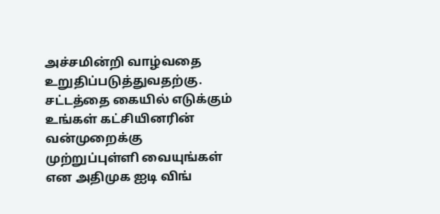அச்சமின்றி வாழ்வதை உறுதிப்படுத்துவதற்கு. சட்டத்தை கையில் எடுக்கும் உங்கள் கட்சியினரின் வன்முறைக்கு முற்றுப்புள்ளி வையுங்கள் என அதிமுக ஐடி விங்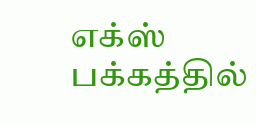எக்ஸ் பக்கத்தில்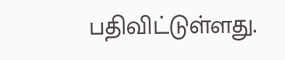பதிவிட்டுள்ளது.